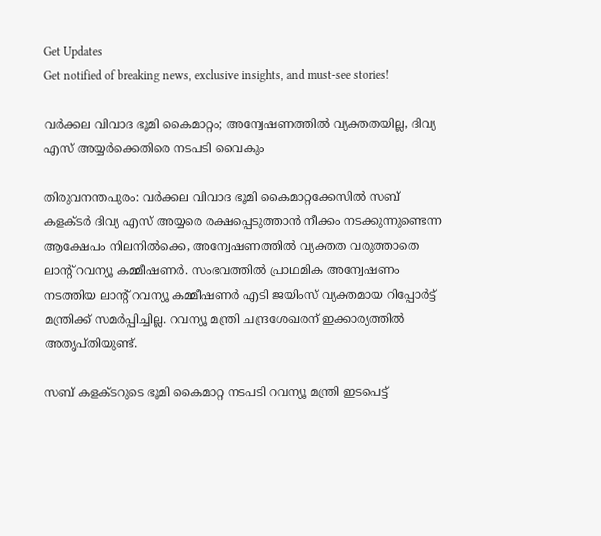Get Updates
Get notified of breaking news, exclusive insights, and must-see stories!

വര്‍ക്കല വിവാദ ഭൂമി കൈമാറ്റം; അന്വേഷണത്തില്‍ വ്യക്തതയില്ല, ദിവ്യ എസ് അയ്യര്‍ക്കെതിരെ നടപടി വൈകും

തിരുവനന്തപുരം: വര്‍ക്കല വിവാദ ഭൂമി കൈമാറ്റക്കേസില്‍ സബ് കളക്ടര്‍ ദിവ്യ എസ് അയ്യരെ രക്ഷപ്പെടുത്താന്‍ നീക്കം നടക്കുന്നുണ്ടെന്ന ആക്ഷേപം നിലനില്‍ക്കെ, അന്വേഷണത്തില്‍ വ്യക്തത വരുത്താതെ ലാന്റ് റവന്യൂ കമ്മീഷണര്‍. സംഭവത്തില്‍ പ്രാഥമിക അന്വേഷണം നടത്തിയ ലാന്റ് റവന്യൂ കമ്മീഷണര്‍ എടി ജയിംസ് വ്യക്തമായ റിപ്പോര്‍ട്ട് മന്ത്രിക്ക് സമര്‍പ്പിച്ചില്ല. റവന്യൂ മന്ത്രി ചന്ദ്രശേഖരന് ഇക്കാര്യത്തില്‍ അതൃപ്തിയുണ്ട്.

സബ് കളക്ടറുടെ ഭൂമി കൈമാറ്റ നടപടി റവന്യൂ മന്ത്രി ഇടപെട്ട്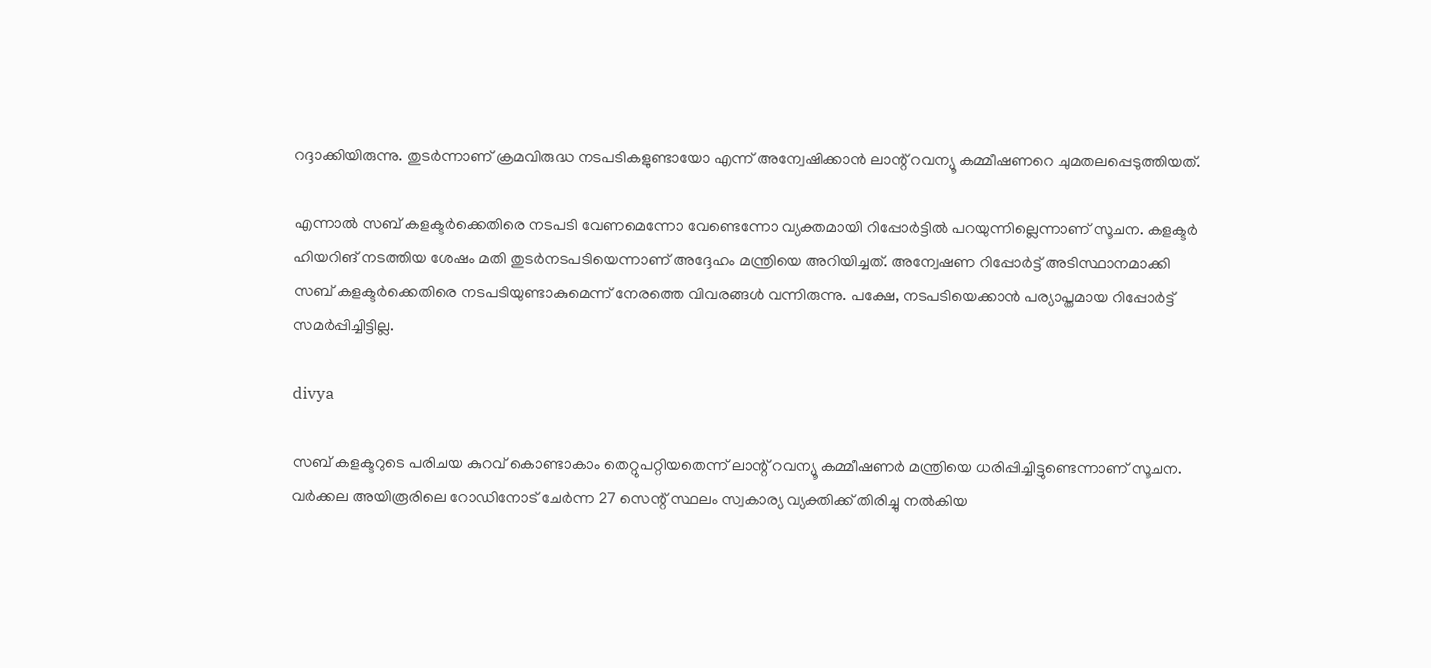റദ്ദാക്കിയിരുന്നു. തുടര്‍ന്നാണ് ക്രമവിരുദ്ധ നടപടികളുണ്ടായോ എന്ന് അന്വേഷിക്കാന്‍ ലാന്റ് റവന്യൂ കമ്മീഷണറെ ചുമതലപ്പെടുത്തിയത്.

എന്നാല്‍ സബ് കളക്ടര്‍ക്കെതിരെ നടപടി വേണമെന്നോ വേണ്ടെന്നോ വ്യക്തമായി റിപ്പോര്‍ട്ടില്‍ പറയുന്നില്ലെന്നാണ് സൂചന. കളക്ടര്‍ ഹിയറിങ് നടത്തിയ ശേഷം മതി തുടര്‍നടപടിയെന്നാണ് അദ്ദേഹം മന്ത്രിയെ അറിയിച്ചത്. അന്വേഷണ റിപ്പോര്‍ട്ട് അടിസ്ഥാനമാക്കി സബ് കളക്ടര്‍ക്കെതിരെ നടപടിയുണ്ടാകുമെന്ന് നേരത്തെ വിവരങ്ങള്‍ വന്നിരുന്നു. പക്ഷേ, നടപടിയെക്കാന്‍ പര്യാപ്തമായ റിപ്പോര്‍ട്ട് സമര്‍പ്പിച്ചിട്ടില്ല.

divya

സബ് കളക്ടറുടെ പരിചയ കുറവ് കൊണ്ടാകാം തെറ്റുപറ്റിയതെന്ന് ലാന്റ് റവന്യൂ കമ്മീഷണര്‍ മന്ത്രിയെ ധരിപ്പിച്ചിട്ടുണ്ടെന്നാണ് സൂചന. വര്‍ക്കല അയിരൂരിലെ റോഡിനോട് ചേര്‍ന്ന 27 സെന്റ് സ്ഥലം സ്വകാര്യ വ്യക്തിക്ക് തിരിച്ചു നല്‍കിയ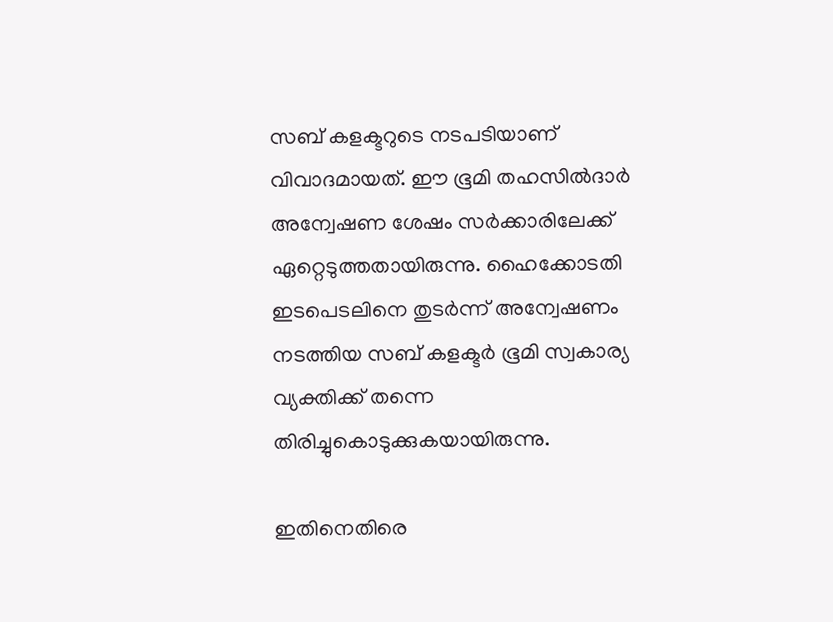സബ് കളക്ടറുടെ നടപടിയാണ് വിവാദമായത്. ഈ ഭൂമി തഹസില്‍ദാര്‍ അന്വേഷണ ശേഷം സര്‍ക്കാരിലേക്ക് ഏറ്റെടുത്തതായിരുന്നു. ഹൈക്കോടതി ഇടപെടലിനെ തുടര്‍ന്ന് അന്വേഷണം നടത്തിയ സബ് കളക്ടര്‍ ഭൂമി സ്വകാര്യ വ്യക്തിക്ക് തന്നെ തിരിച്ചുകൊടുക്കുകയായിരുന്നു.

ഇതിനെതിരെ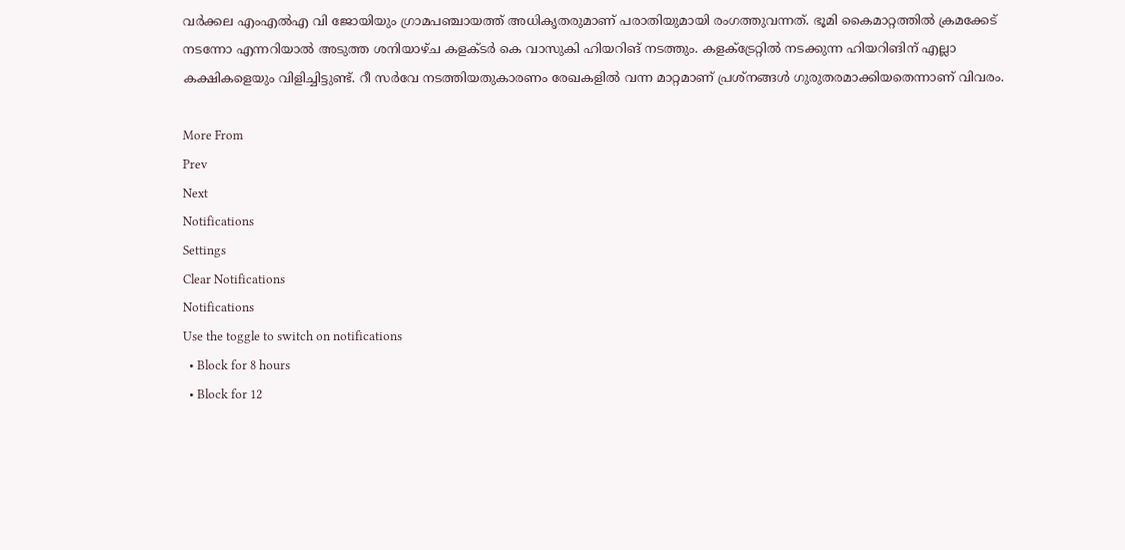വര്‍ക്കല എംഎല്‍എ വി ജോയിയും ഗ്രാമപഞ്ചായത്ത് അധികൃതരുമാണ് പരാതിയുമായി രംഗത്തുവന്നത്. ഭൂമി കൈമാറ്റത്തില്‍ ക്രമക്കേട് നടന്നോ എന്നറിയാല്‍ അടുത്ത ശനിയാഴ്ച കളക്ടര്‍ കെ വാസുകി ഹിയറിങ് നടത്തും. കളക്ട്രേറ്റില്‍ നടക്കുന്ന ഹിയറിങിന് എല്ലാ കക്ഷികളെയും വിളിച്ചിട്ടുണ്ട്. റീ സര്‍വേ നടത്തിയതുകാരണം രേഖകളില്‍ വന്ന മാറ്റമാണ് പ്രശ്‌നങ്ങള്‍ ഗുരുതരമാക്കിയതെന്നാണ് വിവരം.

More From
Prev
Next
Notifications
Settings
Clear Notifications
Notifications
Use the toggle to switch on notifications
  • Block for 8 hours
  • Block for 12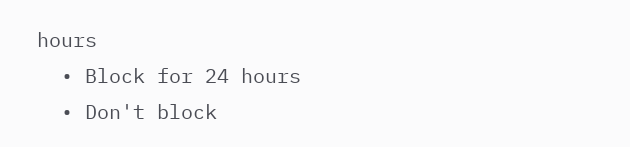hours
  • Block for 24 hours
  • Don't block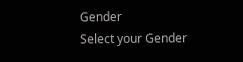Gender
Select your Gender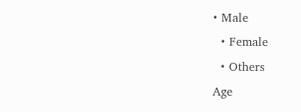• Male
  • Female
  • Others
Age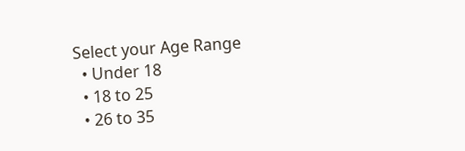Select your Age Range
  • Under 18
  • 18 to 25
  • 26 to 35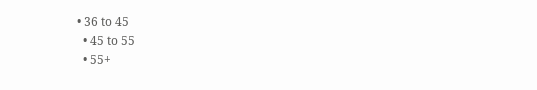• 36 to 45
  • 45 to 55
  • 55+